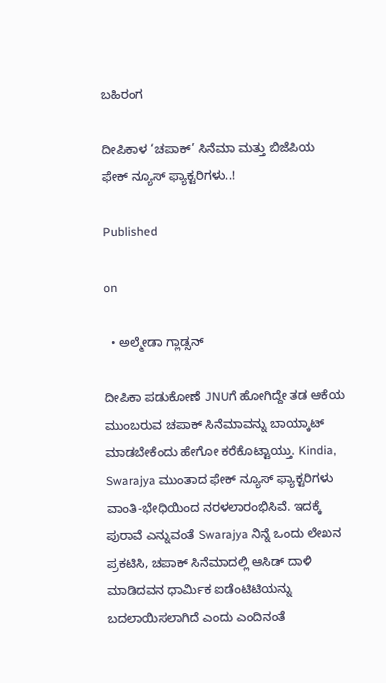ಬಹಿರಂಗ

ದೀಪಿಕಾಳ ‘ಚಪಾಕ್’ ಸಿನೆಮಾ ಮತ್ತು ಬಿಜೆಪಿಯ ಫೇಕ್ ನ್ಯೂಸ್ ಫ್ಯಾಕ್ಟರಿಗಳು..!

Published

on

  • ಅಲ್ಮೇಡಾ ಗ್ಲಾಡ್ಸನ್

ದೀಪಿಕಾ ಪಡುಕೋಣೆ JNUಗೆ ಹೋಗಿದ್ದೇ ತಡ ಆಕೆಯ ಮುಂಬರುವ ಚಪಾಕ್ ಸಿನೆಮಾವನ್ನು ಬಾಯ್ಕಾಟ್ ಮಾಡಬೇಕೆಂದು ಹೇಗೋ ಕರೆಕೊಟ್ಟಾಯ್ತು. Kindia, Swarajya ಮುಂತಾದ ಫೇಕ್ ನ್ಯೂಸ್ ಫ್ಯಾಕ್ಟರಿಗಳು ವಾಂತಿ-ಭೇಧಿಯಿಂದ ನರಳಲಾರಂಭಿಸಿವೆ. ಇದಕ್ಕೆ ಪುರಾವೆ ಎನ್ನುವಂತೆ Swarajya ನಿನ್ನೆ ಒಂದು ಲೇಖನ ಪ್ರಕಟಿಸಿ, ಚಪಾಕ್ ಸಿನೆಮಾದಲ್ಲಿ ಆಸಿಡ್ ದಾಳಿ ಮಾಡಿದವನ ಧಾರ್ಮಿಕ ಐಡೆಂಟಿಟಿಯನ್ನು ಬದಲಾಯಿಸಲಾಗಿದೆ ಎಂದು ಎಂದಿನಂತೆ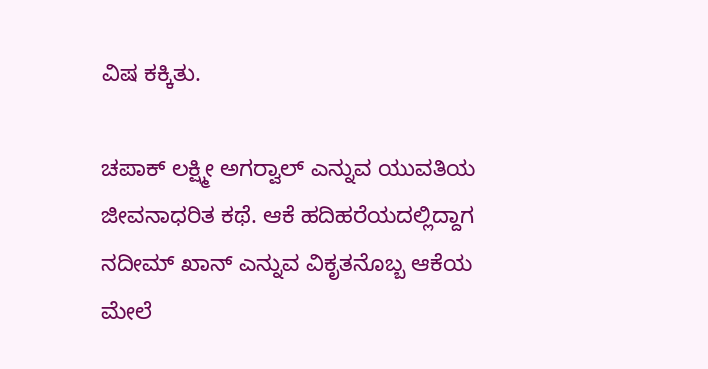ವಿಷ ಕಕ್ಕಿತು.

ಚಪಾಕ್ ಲಕ್ಷ್ಮೀ ಅಗರ್‍ವಾಲ್ ಎನ್ನುವ ಯುವತಿಯ ಜೀವನಾಧರಿತ ಕಥೆ. ಆಕೆ ಹದಿಹರೆಯದಲ್ಲಿದ್ದಾಗ ನದೀಮ್ ಖಾನ್ ಎನ್ನುವ ವಿಕೃತನೊಬ್ಬ ಆಕೆಯ ಮೇಲೆ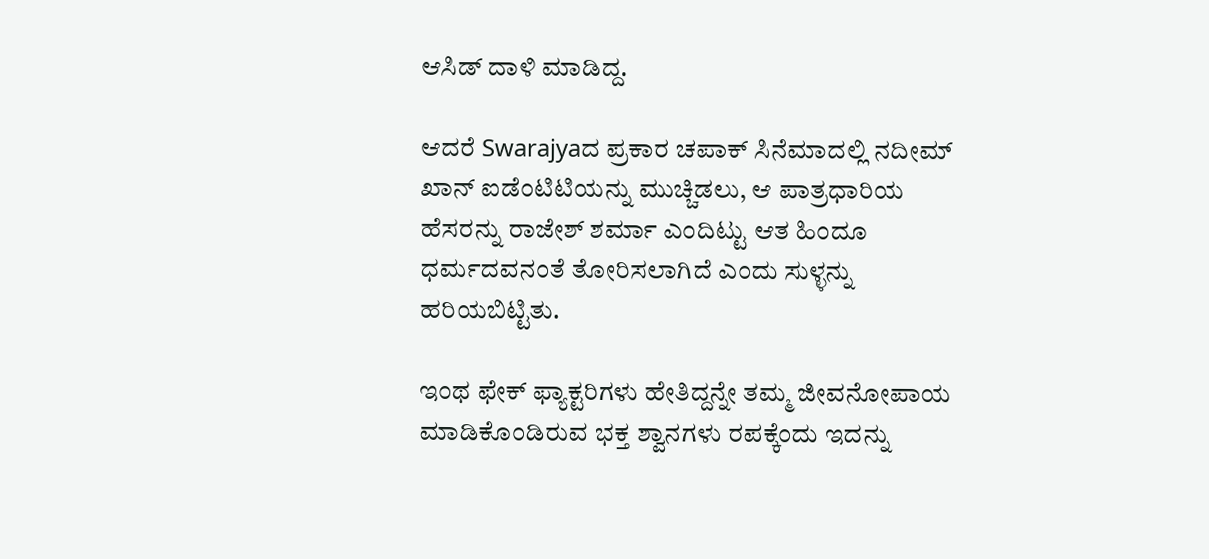ಆಸಿಡ್ ದಾಳಿ ಮಾಡಿದ್ದ.

ಆದರೆ Swarajyaದ ಪ್ರಕಾರ ಚಪಾಕ್ ಸಿನೆಮಾದಲ್ಲಿ ನದೀಮ್ ಖಾನ್ ಐಡೆಂಟಿಟಿಯನ್ನು ಮುಚ್ಚಿಡಲು, ಆ ಪಾತ್ರಧಾರಿಯ ಹೆಸರನ್ನು ರಾಜೇಶ್ ಶರ್ಮಾ ಎಂದಿಟ್ಟು ಆತ ಹಿಂದೂ ಧರ್ಮದವನಂತೆ ತೋರಿಸಲಾಗಿದೆ ಎಂದು ಸುಳ್ಳನ್ನು ಹರಿಯಬಿಟ್ಟಿತು.

ಇಂಥ ಫೇಕ್ ಫ್ಯಾಕ್ಟರಿಗಳು ಹೇತಿದ್ದನ್ನೇ ತಮ್ಮ ಜೀವನೋಪಾಯ ಮಾಡಿಕೊಂಡಿರುವ ಭಕ್ತ ಶ್ವಾನಗಳು ರಪಕ್ಕೆಂದು ಇದನ್ನು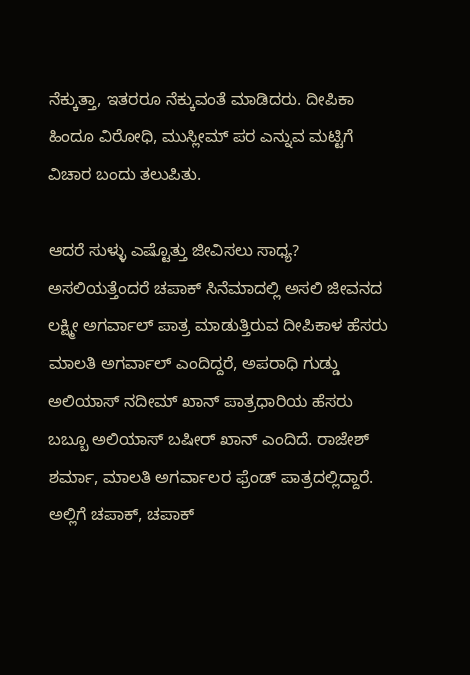ನೆಕ್ಕುತ್ತಾ, ಇತರರೂ ನೆಕ್ಕುವಂತೆ ಮಾಡಿದರು. ದೀಪಿಕಾ ಹಿಂದೂ ವಿರೋಧಿ, ಮುಸ್ಲೀಮ್ ಪರ ಎನ್ನುವ ಮಟ್ಟಿಗೆ ವಿಚಾರ ಬಂದು ತಲುಪಿತು.

ಆದರೆ ಸುಳ್ಳು ಎಷ್ಟೊತ್ತು ಜೀವಿಸಲು ಸಾಧ್ಯ? ಅಸಲಿಯತ್ತೆಂದರೆ ಚಪಾಕ್ ಸಿನೆಮಾದಲ್ಲಿ ಅಸಲಿ ಜೀವನದ ಲಕ್ಷ್ಮೀ ಅಗರ್ವಾಲ್ ಪಾತ್ರ ಮಾಡುತ್ತಿರುವ ದೀಪಿಕಾಳ ಹೆಸರು ಮಾಲತಿ ಅಗರ್ವಾಲ್ ಎಂದಿದ್ದರೆ, ಅಪರಾಧಿ ಗುಡ್ಡು ಅಲಿಯಾಸ್ ನದೀಮ್ ಖಾನ್ ಪಾತ್ರಧಾರಿಯ ಹೆಸರು ಬಬ್ಬೂ ಅಲಿಯಾಸ್ ಬಷೀರ್ ಖಾನ್ ಎಂದಿದೆ. ರಾಜೇಶ್ ಶರ್ಮಾ, ಮಾಲತಿ ಅಗರ್ವಾಲರ ಫ್ರೆಂಡ್ ಪಾತ್ರದಲ್ಲಿದ್ದಾರೆ. ಅಲ್ಲಿಗೆ ಚಪಾಕ್, ಚಪಾಕ್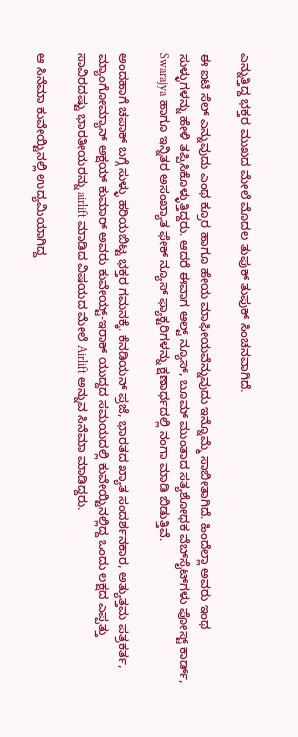ಎನ್ನುತ್ತಿದ್ದ ಭಕ್ತರ ಮುಖದ ಮೇಲೆ ಮೊದಲ ತುಪುಕ್ ತುಪುಕ್ ಸಿಂಚನವಾಗಿದೆ.

ಈ ಐಟಿ ಸೆಲ್ ಎನ್ನುವುದು ಎಂಥ ಕ್ರೂರ ಹಾಗೂ ಹೇಯ ಮಾಫೀಯವೆನ್ನುವುದು ಇನ್ನೊಮ್ಮೆ ಸಾಬೀತಾಗಿದೆ. ಹಿಂದೆಲ್ಲಾ ಅವರು ಇಂಥ ಸುಳ್ಳುಗಳನ್ನು ಹೇಳಿ ತಪ್ಪಿಸಿಕೊಳ್ಳುತ್ತಿದ್ದರು. ಆದರೆ ಈವಾಗ ಆಲ್ಟ್ ನ್ಯೂಸ್, ಬೂಮ್ ಮುಂತಾದ ಸತ್ಯಶೋಧಕ ವೆಬ್‍ಸೈಟ್‍ಗಳು ಪೋಸ್ಟ್ ಕಾರ್ಡ್, Swarajya ಹಾಗೂ ಇನ್ನಿತರ ಅಸಂಖ್ಯಾತ ಫೇಕ್ ನ್ಯೂಸ್ ಫ್ಯಾಕ್ಟರಿಗಳನ್ನು ಕ್ಷಣಾರ್ಧದಲ್ಲಿ ನಂಗಾ ಮಾಡಿ ಬಿಡುತ್ತಿವೆ.

ಅಂದಹಾಗೆ ಚಪಾಕ್ ಬಗ್ಗೆ ಸುಳ್ಳು ಹರಿಯಬಿಟ್ಟ ಭಕ್ತರ ಗಮನಕ್ಕೆ. ಕೆನಡಿಯನ್ ಪ್ರಜೆ, ಭಾರತದ ಖ್ಯಾತ ಸಂದರ್ಶನಕಾರ, ಅತ್ಯುತ್ತಮ ಪತ್ರಕರ್ತ, ಮ್ಯಾಂಗೋಮ್ಯಾನ್ ಅಕ್ಷಯ್ ಕುಮಾರ್ ಅವರು ಕುವೇಯ್ಟ್-ಇರಾಕ್ ಯುದ್ದದ ಸಮಯದಲ್ಲಿ ಕುವೇಯ್ಟಿನಲ್ಲಿದ್ದ ಒಂದು ಲಕ್ಷದ ಎಪ್ಪತ್ತು ಸಾವಿರದಷ್ಟು ಭಾರತೀಯರನ್ನು airlift ಮಾಡಿದ ವಿಷಯದ ಮೇಲೆ Airlift ಅನ್ನುವ ಸಿನೆಮಾ ಮಾಡಿದ್ದರು.

ಆ ಸಿನೆಮಾ ಕುವೇಯ್ಟಿನಲ್ಲಿ ಉದ್ಯಮಿಯಾಗಿದ್ದ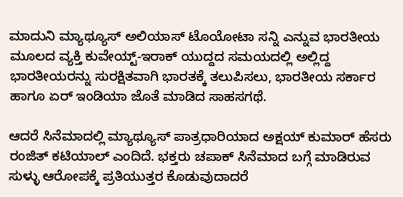ಮಾದುನಿ ಮ್ಯಾಥ್ಯೂಸ್ ಅಲಿಯಾಸ್ ಟೊಯೋಟಾ ಸನ್ನಿ ಎನ್ನುವ ಭಾರತೀಯ ಮೂಲದ ವ್ಯಕ್ತಿ ಕುವೇಯ್ಟ್-ಇರಾಕ್ ಯುದ್ದದ ಸಮಯದಲ್ಲಿ ಅಲ್ಲಿದ್ದ ಭಾರತೀಯರನ್ನು ಸುರಕ್ಷಿತವಾಗಿ ಭಾರತಕ್ಕೆ ತಲುಪಿಸಲು, ಭಾರತೀಯ ಸರ್ಕಾರ ಹಾಗೂ ಏರ್ ಇಂಡಿಯಾ ಜೊತೆ ಮಾಡಿದ ಸಾಹಸಗಥೆ.

ಆದರೆ ಸಿನೆಮಾದಲ್ಲಿ ಮ್ಯಾಥ್ಯೂಸ್ ಪಾತ್ರಧಾರಿಯಾದ ಅಕ್ಷಯ್ ಕುಮಾರ್ ಹೆಸರು ರಂಜಿತ್ ಕಟಿಯಾಲ್ ಎಂದಿದೆ. ಭಕ್ತರು ಚಪಾಕ್ ಸಿನೆಮಾದ ಬಗ್ಗೆ ಮಾಡಿರುವ ಸುಳ್ಳು ಆರೋಪಕ್ಕೆ ಪ್ರತಿಯುತ್ತರ ಕೊಡುವುದಾದರೆ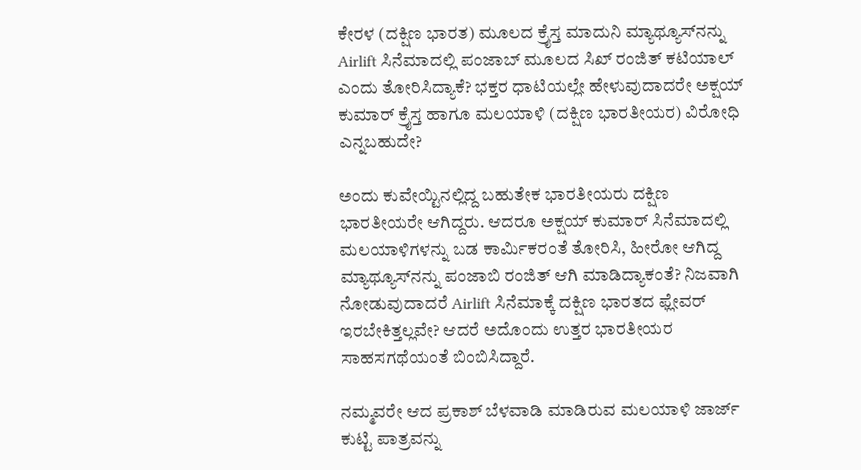ಕೇರಳ (ದಕ್ಷಿಣ ಭಾರತ) ಮೂಲದ ಕ್ರೈಸ್ತ ಮಾದುನಿ ಮ್ಯಾಥ್ಯೂಸ್‍ನನ್ನು Airlift ಸಿನೆಮಾದಲ್ಲಿ ಪಂಜಾಬ್ ಮೂಲದ ಸಿಖ್ ರಂಜಿತ್ ಕಟಿಯಾಲ್ ಎಂದು ತೋರಿಸಿದ್ಯಾಕೆ? ಭಕ್ತರ ಧಾಟಿಯಲ್ಲೇ ಹೇಳುವುದಾದರೇ ಅಕ್ಷಯ್ ಕುಮಾರ್ ಕ್ರೈಸ್ತ ಹಾಗೂ ಮಲಯಾಳಿ (ದಕ್ಷಿಣ ಭಾರತೀಯರ) ವಿರೋಧಿ ಎನ್ನಬಹುದೇ?

ಅಂದು ಕುವೇಯ್ಟಿನಲ್ಲಿದ್ದ ಬಹುತೇಕ ಭಾರತೀಯರು ದಕ್ಷಿಣ ಭಾರತೀಯರೇ ಆಗಿದ್ದರು. ಆದರೂ ಅಕ್ಷಯ್ ಕುಮಾರ್ ಸಿನೆಮಾದಲ್ಲಿ ಮಲಯಾಳಿಗಳನ್ನು ಬಡ ಕಾರ್ಮಿಕರಂತೆ ತೋರಿಸಿ, ಹೀರೋ ಆಗಿದ್ದ ಮ್ಯಾಥ್ಯೂಸ್‍ನನ್ನು ಪಂಜಾಬಿ ರಂಜಿತ್ ಆಗಿ ಮಾಡಿದ್ಯಾಕಂತೆ? ನಿಜವಾಗಿ ನೋಡುವುದಾದರೆ Airlift ಸಿನೆಮಾಕ್ಕೆ ದಕ್ಷಿಣ ಭಾರತದ ಫ್ಲೇವರ್ ಇರಬೇಕಿತ್ತಲ್ಲವೇ? ಆದರೆ ಅದೊಂದು ಉತ್ತರ ಭಾರತೀಯರ ಸಾಹಸಗಥೆಯಂತೆ ಬಿಂಬಿಸಿದ್ದಾರೆ.

ನಮ್ಮವರೇ ಆದ ಪ್ರಕಾಶ್ ಬೆಳವಾಡಿ ಮಾಡಿರುವ ಮಲಯಾಳಿ ಜಾರ್ಜ್ ಕುಟ್ಟಿ ಪಾತ್ರವನ್ನು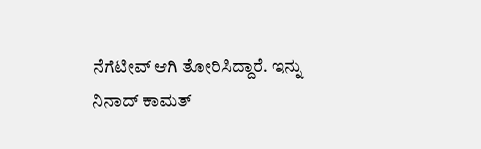ನೆಗೆಟೀವ್ ಆಗಿ ತೋರಿಸಿದ್ದಾರೆ. ಇನ್ನು ನಿನಾದ್ ಕಾಮತ್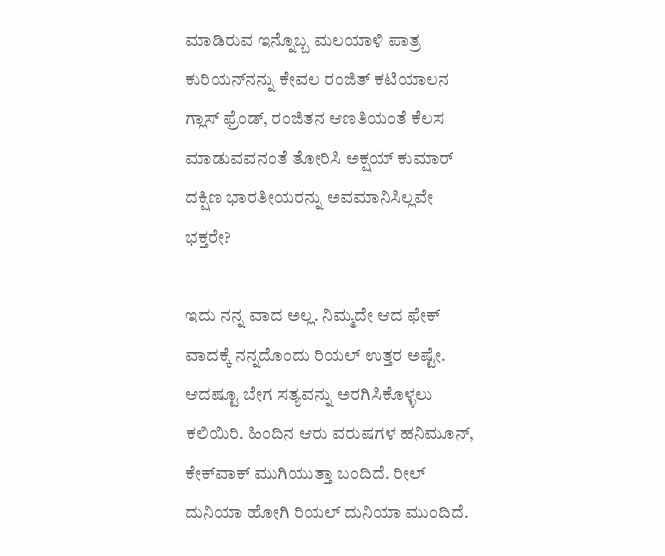ಮಾಡಿರುವ ಇನ್ನೊಬ್ಬ ಮಲಯಾಳಿ ಪಾತ್ರ ಕುರಿಯನ್‍ನನ್ನು ಕೇವಲ ರಂಜಿತ್ ಕಟಿಯಾಲನ ಗ್ಲಾಸ್ ಫ್ರೆಂಡ್, ರಂಜಿತನ ಆಣತಿಯಂತೆ ಕೆಲಸ ಮಾಡುವವನಂತೆ ತೋರಿಸಿ ಅಕ್ಷಯ್ ಕುಮಾರ್ ದಕ್ಷಿಣ ಭಾರತೀಯರನ್ನು ಅವಮಾನಿಸಿಲ್ಲವೇ ಭಕ್ತರೇ?

ಇದು ನನ್ನ ವಾದ ಅಲ್ಲ. ನಿಮ್ಮದೇ ಆದ ಫೇಕ್ ವಾದಕ್ಕೆ ನನ್ನದೊಂದು ರಿಯಲ್ ಉತ್ತರ ಅಷ್ಟೇ. ಆದಷ್ಟೂ ಬೇಗ ಸತ್ಯವನ್ನು ಅರಗಿಸಿಕೊಳ್ಳಲು ಕಲಿಯಿರಿ. ಹಿಂದಿನ ಆರು ವರುಷಗಳ ಹನಿಮೂನ್, ಕೇಕ್‍ವಾಕ್ ಮುಗಿಯುತ್ತಾ ಬಂದಿದೆ. ರೀಲ್ ದುನಿಯಾ ಹೋಗಿ ರಿಯಲ್ ದುನಿಯಾ ಮುಂದಿದೆ.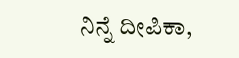ನಿನ್ನೆ ದೀಪಿಕಾ,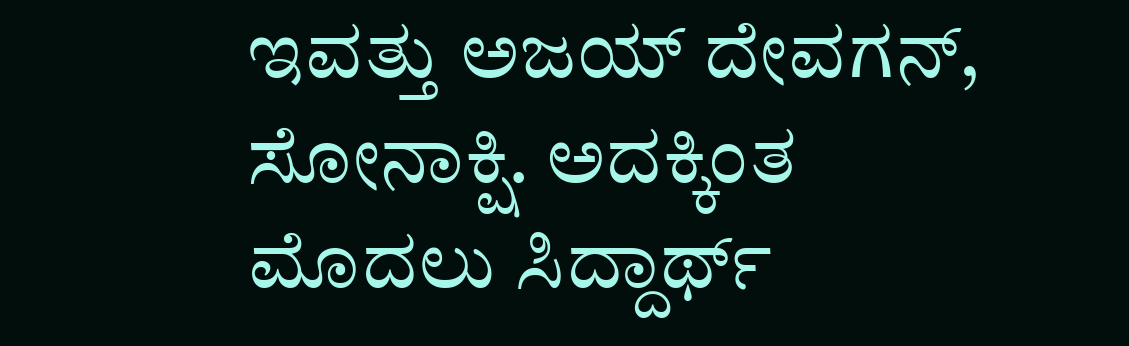ಇವತ್ತು ಅಜಯ್ ದೇವಗನ್, ಸೋನಾಕ್ಷಿ. ಅದಕ್ಕಿಂತ ಮೊದಲು ಸಿದ್ದಾರ್ಥ್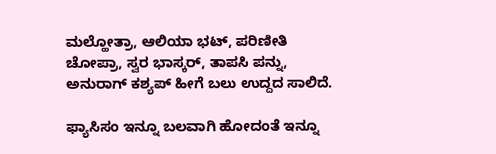ಮಲ್ಹೋತ್ರಾ, ಆಲಿಯಾ ಭಟ್, ಪರಿಣೀತಿ ಚೋಪ್ರಾ, ಸ್ವರ ಭಾಸ್ಕರ್, ತಾಪಸಿ ಪನ್ನು, ಅನುರಾಗ್ ಕಶ್ಯಪ್ ಹೀಗೆ ಬಲು ಉದ್ದದ ಸಾಲಿದೆ.

ಫ್ಯಾಸಿಸಂ ಇನ್ನೂ ಬಲವಾಗಿ ಹೋದಂತೆ ಇನ್ನೂ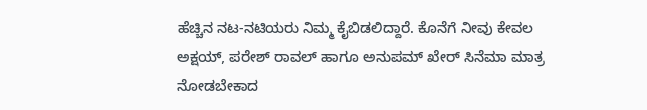ಹೆಚ್ಚಿನ ನಟ-ನಟಿಯರು ನಿಮ್ಮ ಕೈಬಿಡಲಿದ್ದಾರೆ. ಕೊನೆಗೆ ನೀವು ಕೇವಲ ಅಕ್ಷಯ್, ಪರೇಶ್ ರಾವಲ್ ಹಾಗೂ ಅನುಪಮ್ ಖೇರ್ ಸಿನೆಮಾ ಮಾತ್ರ ನೋಡಬೇಕಾದ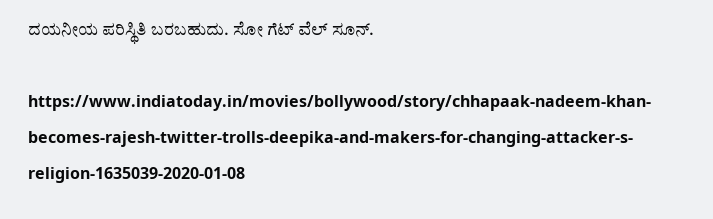ದಯನೀಯ ಪರಿಸ್ಥಿತಿ ಬರಬಹುದು. ಸೋ ಗೆಟ್ ವೆಲ್ ಸೂನ್.

https://www.indiatoday.in/movies/bollywood/story/chhapaak-nadeem-khan-becomes-rajesh-twitter-trolls-deepika-and-makers-for-changing-attacker-s-religion-1635039-2020-01-08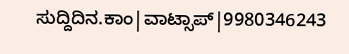ಸುದ್ದಿದಿನ.ಕಾಂ|ವಾಟ್ಸಾಪ್|9980346243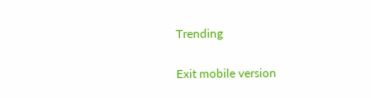Trending

Exit mobile version